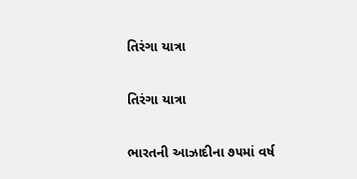તિરંગા યાત્રા

તિરંગા યાત્રા

ભારતની આઝાદીના ૭૫માં વર્ષ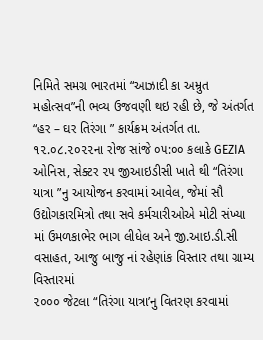નિમિતે સમગ્ર ભારતમાં “આઝાદી કા અમ્રુત મહોત્સવ”ની ભવ્ય ઉજવણી થઇ રહી છે, જે અંતર્ગત “હર – ઘર તિરંગા ” કાર્યક્રમ અંતર્ગત તા. ૧૨.૦૮.૨૦૨૨ના રોજ સાંજે ૦૫:૦૦ કલાકે GEZIA ઓનિસ, સેક્ટર ૨૫ જીઆઇડીસી ખાતે થી “તિરંગા યાત્રા ”નુ આયોજન કરવામાં આવેલ, જેમાં સૌ ઉદ્યોગકારમિત્રો તથા સવે કર્મચારીઓએ મોટી સંખ્યા માં ઉમળકાભેર ભાગ લીધેલ અને જી.આઇ.ડી.સી વસાહત, આજુ બાજુ નાં રહેણાંક વિસ્તાર તથા ગ્રામ્ય વિસ્તારમાં
૨૦૦૦ જેટલા “તિરંગા યાત્રા’નુ વિતરણ કરવામાં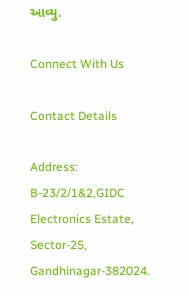આવ્યુ.

Connect With Us

Contact Details

Address:
B-23/2/1&2,GIDC Electronics Estate, Sector-25,
Gandhinagar-382024.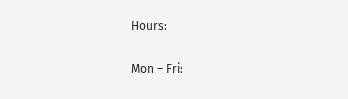Hours:

Mon – Fri: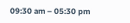09:30 am – 05:30 pm